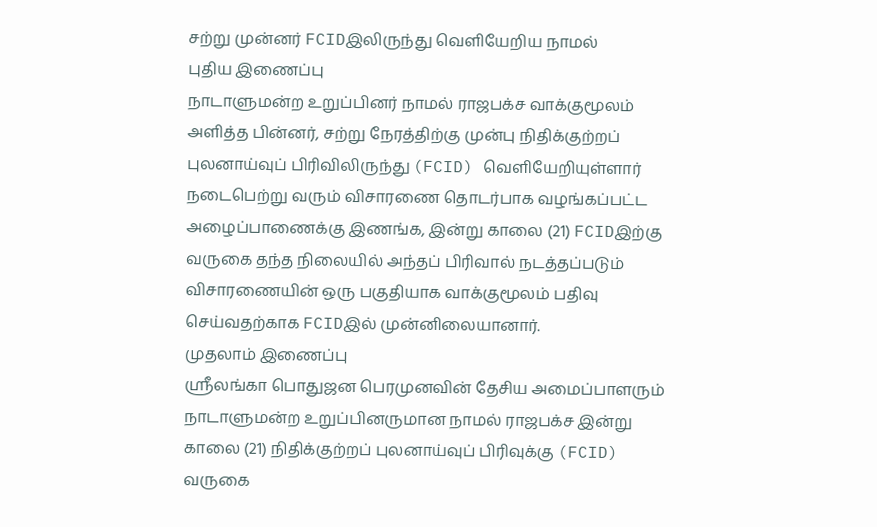சற்று முன்னர் FCIDஇலிருந்து வெளியேறிய நாமல்
புதிய இணைப்பு
நாடாளுமன்ற உறுப்பினர் நாமல் ராஜபக்ச வாக்குமூலம் அளித்த பின்னர், சற்று நேரத்திற்கு முன்பு நிதிக்குற்றப் புலனாய்வுப் பிரிவிலிருந்து (FCID) வெளியேறியுள்ளார்
நடைபெற்று வரும் விசாரணை தொடர்பாக வழங்கப்பட்ட அழைப்பாணைக்கு இணங்க, இன்று காலை (21) FCIDஇற்கு வருகை தந்த நிலையில் அந்தப் பிரிவால் நடத்தப்படும் விசாரணையின் ஒரு பகுதியாக வாக்குமூலம் பதிவு செய்வதற்காக FCIDஇல் முன்னிலையானார்.
முதலாம் இணைப்பு
ஸ்ரீலங்கா பொதுஜன பெரமுனவின் தேசிய அமைப்பாளரும் நாடாளுமன்ற உறுப்பினருமான நாமல் ராஜபக்ச இன்று காலை (21) நிதிக்குற்றப் புலனாய்வுப் பிரிவுக்கு (FCID) வருகை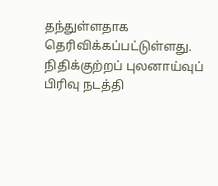தந்துள்ளதாக தெரிவிக்கப்பட்டுள்ளது.
நிதிக்குற்றப் புலனாய்வுப் பிரிவு நடத்தி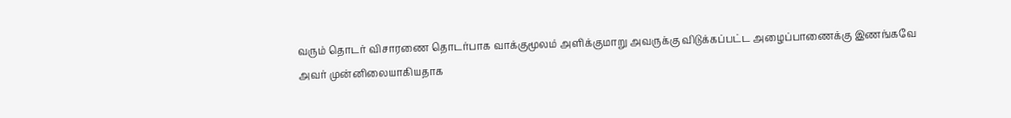வரும் தொடர் விசாரணை தொடர்பாக வாக்குமூலம் அளிக்குமாறு அவருக்கு விடுக்கப்பட்ட அழைப்பாணைக்கு இணங்கவே அவர் முன்னிலையாகியதாக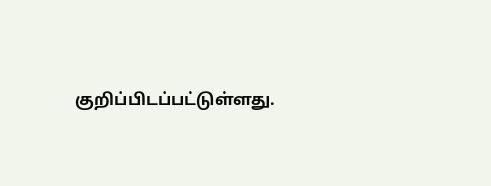குறிப்பிடப்பட்டுள்ளது.